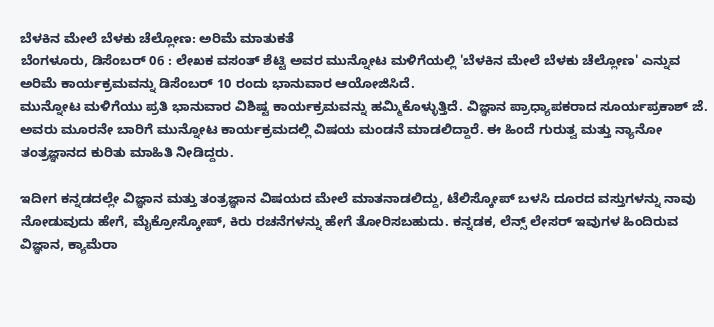ಬೆಳಕಿನ ಮೇಲೆ ಬೆಳಕು ಚೆಲ್ಲೋಣ: ಅರಿಮೆ ಮಾತುಕತೆ
ಬೆಂಗಳೂರು, ಡಿಸೆಂಬರ್ 06 : ಲೇಖಕ ವಸಂತ್ ಶೆಟ್ಟಿ ಅವರ ಮುನ್ನೋಟ ಮಳಿಗೆಯಲ್ಲಿ 'ಬೆಳಕಿನ ಮೇಲೆ ಬೆಳಕು ಚೆಲ್ಲೋಣ' ಎನ್ನುವ ಅರಿಮೆ ಕಾರ್ಯಕ್ರಮವನ್ನು ಡಿಸೆಂಬರ್ 10 ರಂದು ಭಾನುವಾರ ಆಯೋಜಿಸಿದೆ.
ಮುನ್ನೋಟ ಮಳಿಗೆಯು ಪ್ರತಿ ಭಾನುವಾರ ವಿಶಿಷ್ಟ ಕಾರ್ಯಕ್ರಮವನ್ನು ಹಮ್ಮಿಕೊಳ್ಳುತ್ತಿದೆ. ವಿಜ್ಞಾನ ಪ್ರಾಧ್ಯಾಪಕರಾದ ಸೂರ್ಯಪ್ರಕಾಶ್ ಜೆ. ಅವರು ಮೂರನೇ ಬಾರಿಗೆ ಮುನ್ನೋಟ ಕಾರ್ಯಕ್ರಮದಲ್ಲಿ ವಿಷಯ ಮಂಡನೆ ಮಾಡಲಿದ್ದಾರೆ. ಈ ಹಿಂದೆ ಗುರುತ್ವ ಮತ್ತು ನ್ಯಾನೋ ತಂತ್ರಜ್ಞಾನದ ಕುರಿತು ಮಾಹಿತಿ ನೀಡಿದ್ದರು.

ಇದೀಗ ಕನ್ನಡದಲ್ಲೇ ವಿಜ್ಞಾನ ಮತ್ತು ತಂತ್ರಜ್ಞಾನ ವಿಷಯದ ಮೇಲೆ ಮಾತನಾಡಲಿದ್ದು, ಟೆಲಿಸ್ಕೋಪ್ ಬಳಸಿ ದೂರದ ವಸ್ತುಗಳನ್ನು ನಾವು ನೋಡುವುದು ಹೇಗೆ, ಮೈಕ್ರೋಸ್ಕೋಪ್, ಕಿರು ರಚನೆಗಳನ್ನು ಹೇಗೆ ತೋರಿಸಬಹುದು. ಕನ್ನಡಕ, ಲೆನ್ಸ್ ಲೇಸರ್ ಇವುಗಳ ಹಿಂದಿರುವ ವಿಜ್ಞಾನ, ಕ್ಯಾಮೆರಾ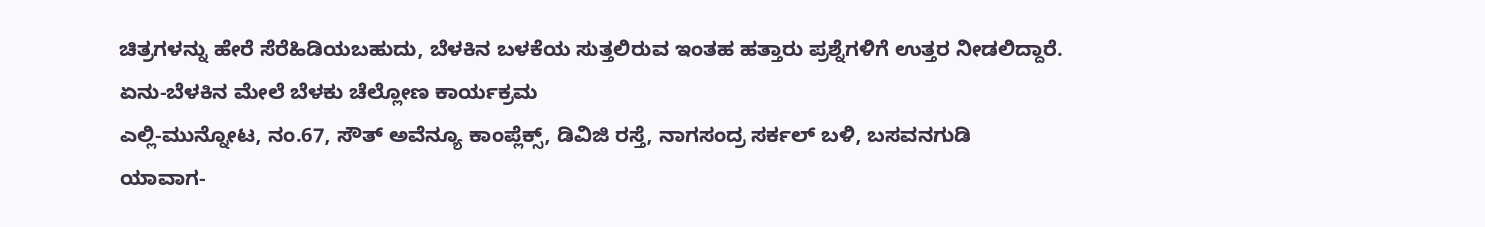ಚಿತ್ರಗಳನ್ನು ಹೇರೆ ಸೆರೆಹಿಡಿಯಬಹುದು, ಬೆಳಕಿನ ಬಳಕೆಯ ಸುತ್ತಲಿರುವ ಇಂತಹ ಹತ್ತಾರು ಪ್ರಶ್ನೆಗಳಿಗೆ ಉತ್ತರ ನೀಡಲಿದ್ದಾರೆ.
ಏನು-ಬೆಳಕಿನ ಮೇಲೆ ಬೆಳಕು ಚೆಲ್ಲೋಣ ಕಾರ್ಯಕ್ರಮ
ಎಲ್ಲಿ-ಮುನ್ನೋಟ, ನಂ.67, ಸೌತ್ ಅವೆನ್ಯೂ ಕಾಂಪ್ಲೆಕ್ಸ್, ಡಿವಿಜಿ ರಸ್ತೆ, ನಾಗಸಂದ್ರ ಸರ್ಕಲ್ ಬಳಿ, ಬಸವನಗುಡಿ
ಯಾವಾಗ-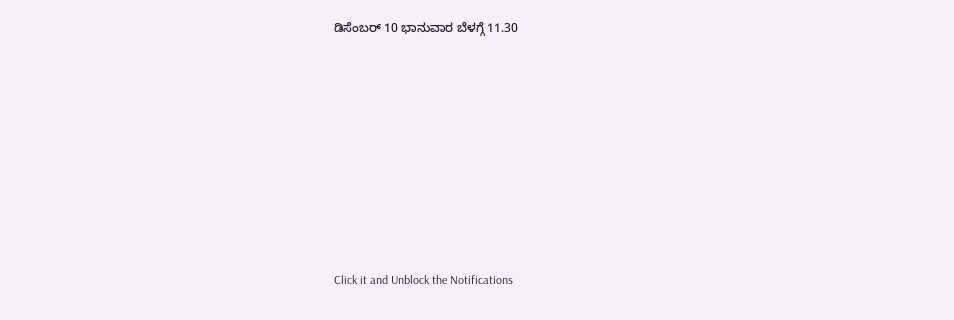ಡಿಸೆಂಬರ್ 10 ಭಾನುವಾರ ಬೆಳಗ್ಗೆ 11.30












Click it and Unblock the Notifications